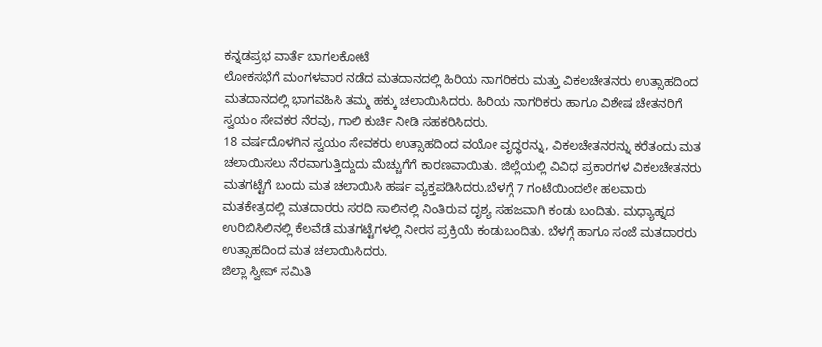ಕನ್ನಡಪ್ರಭ ವಾರ್ತೆ ಬಾಗಲಕೋಟೆ
ಲೋಕಸಭೆಗೆ ಮಂಗಳವಾರ ನಡೆದ ಮತದಾನದಲ್ಲಿ ಹಿರಿಯ ನಾಗರಿಕರು ಮತ್ತು ವಿಕಲಚೇತನರು ಉತ್ಸಾಹದಿಂದ ಮತದಾನದಲ್ಲಿ ಭಾಗವಹಿಸಿ ತಮ್ಮ ಹಕ್ಕು ಚಲಾಯಿಸಿದರು. ಹಿರಿಯ ನಾಗರಿಕರು ಹಾಗೂ ವಿಶೇಷ ಚೇತನರಿಗೆ ಸ್ವಯಂ ಸೇವಕರ ನೆರವು, ಗಾಲಿ ಕುರ್ಚಿ ನೀಡಿ ಸಹಕರಿಸಿದರು.
18 ವರ್ಷದೊಳಗಿನ ಸ್ವಯಂ ಸೇವಕರು ಉತ್ಸಾಹದಿಂದ ವಯೋ ವೃದ್ಧರನ್ನು, ವಿಕಲಚೇತನರನ್ನು ಕರೆತಂದು ಮತ ಚಲಾಯಿಸಲು ನೆರವಾಗುತ್ತಿದ್ದುದು ಮೆಚ್ಚುಗೆಗೆ ಕಾರಣವಾಯಿತು. ಜಿಲ್ಲೆಯಲ್ಲಿ ವಿವಿಧ ಪ್ರಕಾರಗಳ ವಿಕಲಚೇತನರು ಮತಗಟ್ಟೆಗೆ ಬಂದು ಮತ ಚಲಾಯಿಸಿ ಹರ್ಷ ವ್ಯಕ್ತಪಡಿಸಿದರು.ಬೆಳಗ್ಗೆ 7 ಗಂಟೆಯಿಂದಲೇ ಹಲವಾರು ಮತಕೇತ್ರದಲ್ಲಿ ಮತದಾರರು ಸರದಿ ಸಾಲಿನಲ್ಲಿ ನಿಂತಿರುವ ದೃಶ್ಯ ಸಹಜವಾಗಿ ಕಂಡು ಬಂದಿತು. ಮಧ್ಯಾಹ್ನದ ಉರಿಬಿಸಿಲಿನಲ್ಲಿ ಕೆಲವೆಡೆ ಮತಗಟ್ಟೆಗಳಲ್ಲಿ ನೀರಸ ಪ್ರಕ್ರಿಯೆ ಕಂಡುಬಂದಿತು. ಬೆಳಗ್ಗೆ ಹಾಗೂ ಸಂಜೆ ಮತದಾರರು ಉತ್ಸಾಹದಿಂದ ಮತ ಚಲಾಯಿಸಿದರು.
ಜಿಲ್ಲಾ ಸ್ವೀಪ್ ಸಮಿತಿ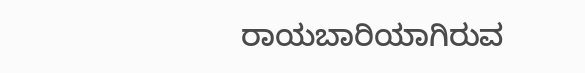ರಾಯಬಾರಿಯಾಗಿರುವ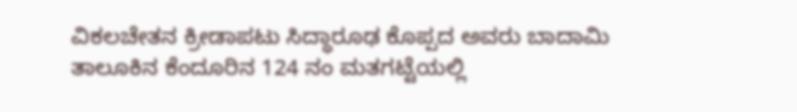ವಿಕಲಚೇತನ ಕ್ರೀಡಾಪಟು ಸಿದ್ಧಾರೂಢ ಕೊಪ್ಪದ ಅವರು ಬಾದಾಮಿ ತಾಲೂಕಿನ ಕೆಂದೂರಿನ 124 ನಂ ಮತಗಟ್ಟೆಯಲ್ಲಿ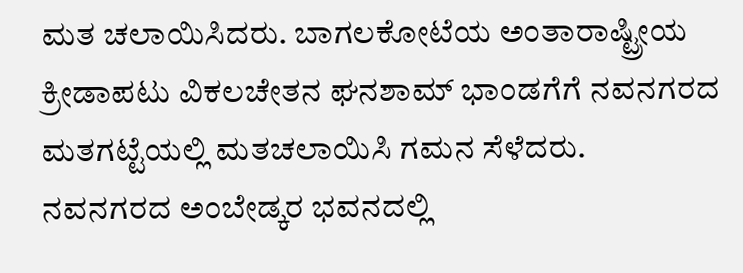ಮತ ಚಲಾಯಿಸಿದರು. ಬಾಗಲಕೋಟೆಯ ಅಂತಾರಾಷ್ಟ್ರೀಯ ಕ್ರೀಡಾಪಟು ವಿಕಲಚೇತನ ಘನಶಾಮ್ ಭಾಂಡಗೆಗೆ ನವನಗರದ ಮತಗಟ್ಟೆಯಲ್ಲಿ ಮತಚಲಾಯಿಸಿ ಗಮನ ಸೆಳೆದರು.
ನವನಗರದ ಅಂಬೇಡ್ಕರ ಭವನದಲ್ಲಿ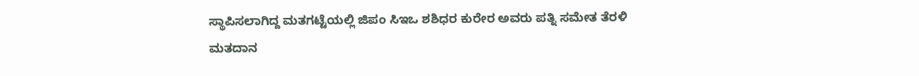ಸ್ಥಾಪಿಸಲಾಗಿದ್ದ ಮತಗಟ್ಟೆಯಲ್ಲಿ ಜಿಪಂ ಸಿಇಒ ಶಶಿಧರ ಕುರೇರ ಅವರು ಪತ್ನಿ ಸಮೇತ ತೆರಳಿ ಮತದಾನ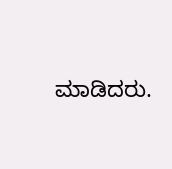ಮಾಡಿದರು.